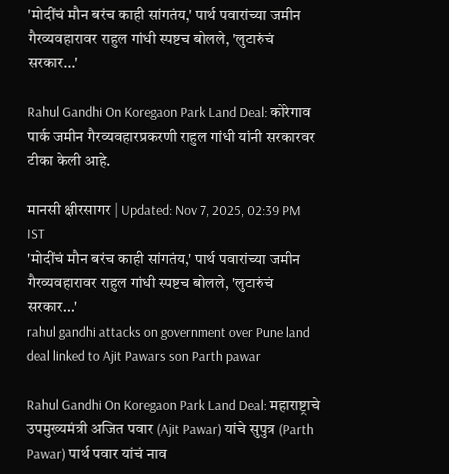'मोदींचं मौन बरंच काही सांगतंय,' पार्थ पवारांच्या जमीन गैरव्यवहारावर राहुल गांधी स्पष्टच बोलले, 'लुटारुंचं सरकार...'

Rahul Gandhi On Koregaon Park Land Deal: कोरेगाव पार्क जमीन गैरव्यवहारप्रकरणी राहुल गांधी यांनी सरकारवर टीका केली आहे.

मानसी क्षीरसागर | Updated: Nov 7, 2025, 02:39 PM IST
'मोदींचं मौन बरंच काही सांगतंय,' पार्थ पवारांच्या जमीन गैरव्यवहारावर राहुल गांधी स्पष्टच बोलले, 'लुटारुंचं सरकार...'
rahul gandhi attacks on government over Pune land deal linked to Ajit Pawars son Parth pawar

Rahul Gandhi On Koregaon Park Land Deal: महाराष्ट्राचे उपमुख्यमंत्री अजित पवार (Ajit Pawar) यांचे सुपुत्र (Parth Pawar) पार्थ पवार यांचं नाव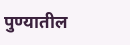पुण्यातील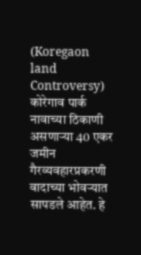(Koregaon land Controversy) कोरेगाव पार्क नावाच्या ठिकाणी असणाऱ्या 40 एकर जमीन गैरव्यवहारप्रकरणी वादाच्या भोवऱ्यात सापडले आहेत. हे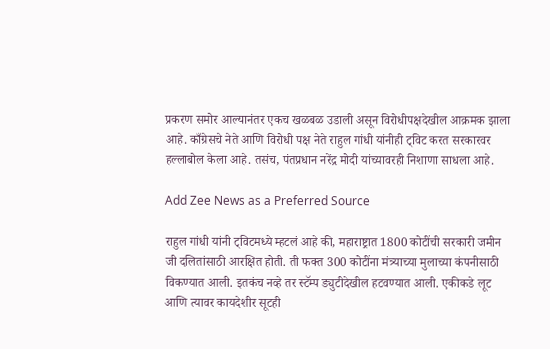प्रकरण समोर आल्यानंतर एकच खळबळ उडाली असून विरोधीपक्षदेखील आक्रमक झाला आहे. काँग्रेसचे नेते आणि विरोधी पक्ष नेते राहुल गांधी यांनीही ट्विट करत सरकारवर हल्लाबोल केला आहे. तसंच, पंतप्रधान नरेंद्र मोदी यांच्यावरही निशाणा साधला आहे.

Add Zee News as a Preferred Source

राहुल गांधी यांनी ट्विटमध्ये म्हटलं आहे की, महाराष्ट्रात 1800 कोटींची सरकारी जमीन जी दलितांसाठी आरक्षित होती. ती फक्त 300 कोटींना मंत्र्याच्या मुलाच्या कंपनीसाठी विकण्यात आली. इतकंच नव्हे तर स्टॅम्प ड्युटीदेखील हटवण्यात आली. एकीकडे लूट आणि त्यावर कायदेशीर सूटही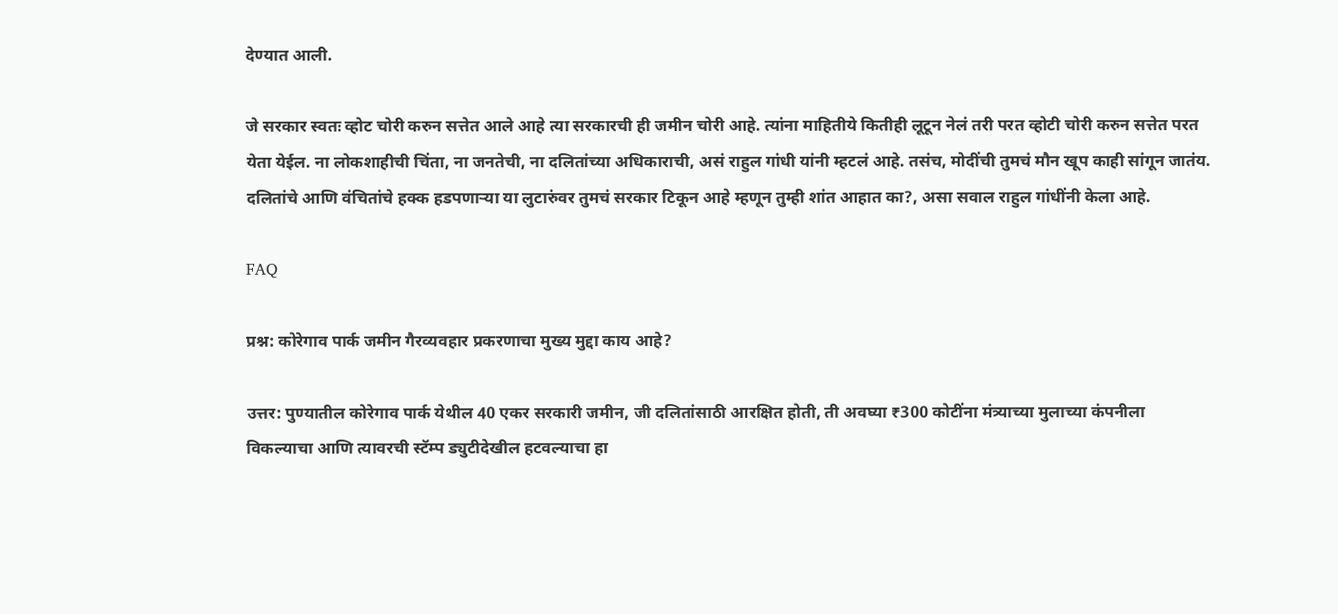देण्यात आली.

जे सरकार स्वतः व्होट चोरी करुन सत्तेत आले आहे त्या सरकारची ही जमीन चोरी आहे. त्यांना माहितीये कितीही लूटून नेलं तरी परत व्होटी चोरी करुन सत्तेत परत येता येईल. ना लोकशाहीची चिंता, ना जनतेची, ना दलितांच्या अधिकाराची, असं राहुल गांधी यांनी म्हटलं आहे. तसंच, मोदींची तुमचं मौन खूप काही सांगून जातंय. दलितांचे आणि वंचितांचे हक्क हडपणाऱ्या या लुटारुंवर तुमचं सरकार टिकून आहे म्हणून तुम्ही शांत आहात का?, असा सवाल राहुल गांधींनी केला आहे.

FAQ

प्रश्न: कोरेगाव पार्क जमीन गैरव्यवहार प्रकरणाचा मुख्य मुद्दा काय आहे?

उत्तर: पुण्यातील कोरेगाव पार्क येथील 40 एकर सरकारी जमीन, जी दलितांसाठी आरक्षित होती, ती अवघ्या ₹300 कोटींना मंत्र्याच्या मुलाच्या कंपनीला विकल्याचा आणि त्यावरची स्टॅम्प ड्युटीदेखील हटवल्याचा हा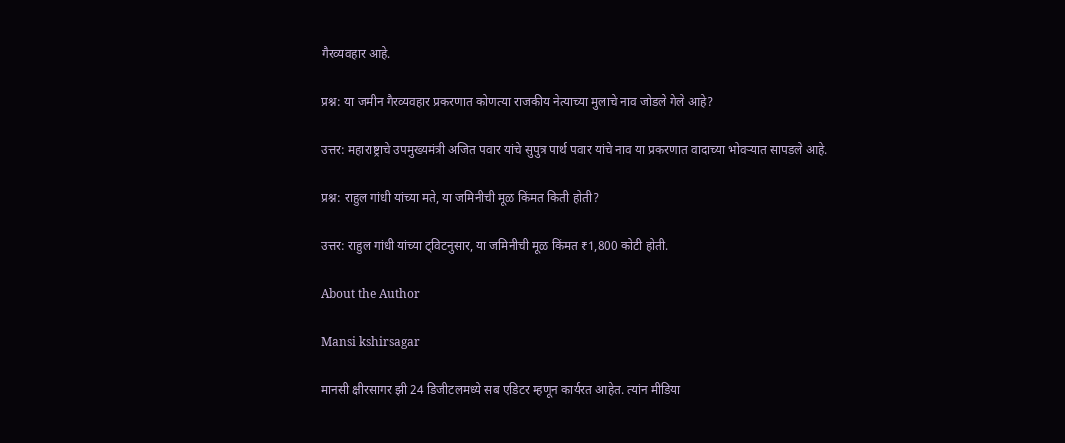गैरव्यवहार आहे.

प्रश्न: या जमीन गैरव्यवहार प्रकरणात कोणत्या राजकीय नेत्याच्या मुलाचे नाव जोडले गेले आहे?

उत्तर: महाराष्ट्राचे उपमुख्यमंत्री अजित पवार यांचे सुपुत्र पार्थ पवार यांचे नाव या प्रकरणात वादाच्या भोवऱ्यात सापडले आहे.

प्रश्न: राहुल गांधी यांच्या मते, या जमिनीची मूळ किंमत किती होती?

उत्तर: राहुल गांधी यांच्या ट्विटनुसार, या जमिनीची मूळ किंमत ₹1,800 कोटी होती.

About the Author

Mansi kshirsagar

मानसी क्षीरसागर झी 24 डिजीटलमध्ये सब एडिटर म्हणून कार्यरत आहेत. त्यांन मीडिया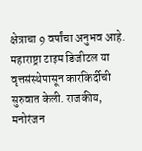क्षेत्राचा 9 वर्षांचा अनुभव आहे. महाराष्ट्रा टाइम डिजीटल या वृत्तसंस्थेपासून कारकिर्दीची सुरुवात केली. राजकीय, मनोरंजन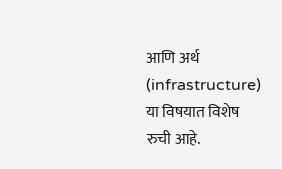आणि अर्थ (infrastructure) या विषयात विशेष रुची आहे.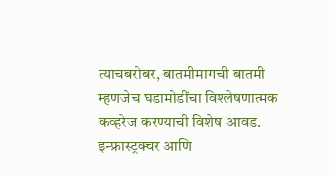त्याचबरोबर, बातमीमागची बातमी म्हणजेच घडामोडींचा विश्लेषणात्मक कव्हरेज करण्याची विशेष आवड. इन्फ्रास्ट्रक्चर आणि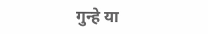गुन्हे या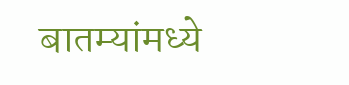बातम्यांमध्ये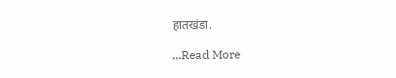हातखंडा.

...Read More